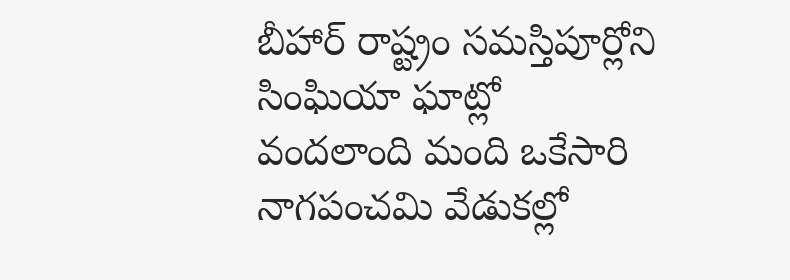బీహార్ రాష్ట్రం సమస్తిపూర్లోని సింఘియా ఘాట్లో వందలాంది మంది ఒకేసారి నాగపంచమి వేడుకల్లో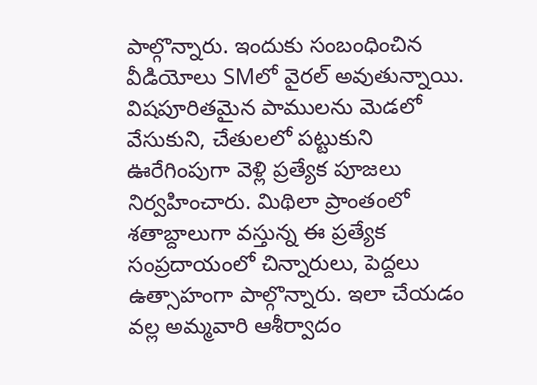పాల్గొన్నారు. ఇందుకు సంబంధించిన వీడియోలు SMలో వైరల్ అవుతున్నాయి. విషపూరితమైన పాములను మెడలో వేసుకుని, చేతులలో పట్టుకుని ఊరేగింపుగా వెళ్లి ప్రత్యేక పూజలు నిర్వహించారు. మిథిలా ప్రాంతంలో శతాబ్దాలుగా వస్తున్న ఈ ప్రత్యేక సంప్రదాయంలో చిన్నారులు, పెద్దలు ఉత్సాహంగా పాల్గొన్నారు. ఇలా చేయడం వల్ల అమ్మవారి ఆశీర్వాదం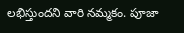లభిస్తుందని వారి నమ్మకం. పూజా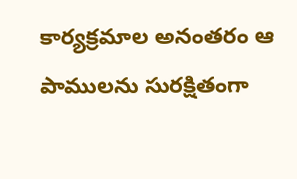కార్యక్రమాల అనంతరం ఆ పాములను సురక్షితంగా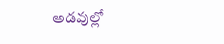అడవుల్లో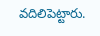వదిలిపెట్టారు.